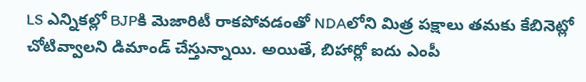LS ఎన్నికల్లో BJPకి మెజారిటీ రాకపోవడంతో NDAలోని మిత్ర పక్షాలు తమకు కేబినెట్లో చోటివ్వాలని డిమాండ్ చేస్తున్నాయి. అయితే, బిహార్లో ఐదు ఎంపీ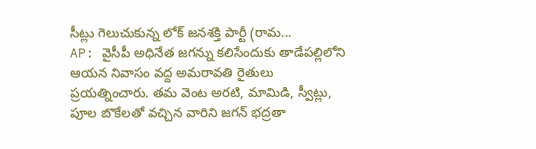సీట్లు గెలుచుకున్న లోక్ జనశక్తి పార్టీ (రామ...
AP: వైసీపీ అధినేత జగన్ను కలిసేందుకు తాడేపల్లిలోని ఆయన నివాసం వద్ద అమరావతి రైతులు ప్రయత్నించారు. తమ వెంట అరటి, మామిడి, స్వీట్లు, పూల బొకేలతో వచ్చిన వారిని జగన్ భద్రతా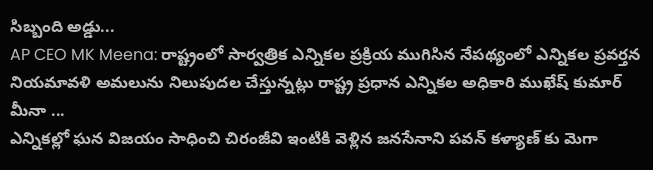సిబ్బంది అడ్డు...
AP CEO MK Meena: రాష్ట్రంలో సార్వత్రిక ఎన్నికల ప్రక్రియ ముగిసిన నేపథ్యంలో ఎన్నికల ప్రవర్తన నియమావళి అమలును నిలుపుదల చేస్తున్నట్లు రాష్ట్ర ప్రధాన ఎన్నికల అధికారి ముఖేష్ కుమార్ మీనా ...
ఎన్నికల్లో ఘన విజయం సాధించి చిరంజీవి ఇంటికి వెళ్లిన జనసేనాని పవన్ కళ్యాణ్ కు మెగా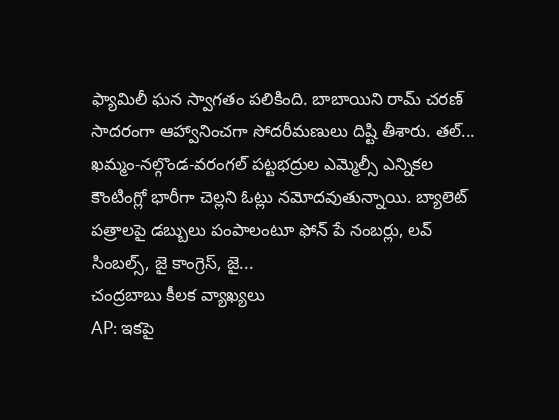ఫ్యామిలీ ఘన స్వాగతం పలికింది. బాబాయిని రామ్ చరణ్ సాదరంగా ఆహ్వానించగా సోదరీమణులు దిష్టి తీశారు. తల్...
ఖమ్మం-నల్గొండ-వరంగల్ పట్టభద్రుల ఎమ్మెల్సీ ఎన్నికల కౌంటింగ్లో భారీగా చెల్లని ఓట్లు నమోదవుతున్నాయి. బ్యాలెట్ పత్రాలపై డబ్బులు పంపాలంటూ ఫోన్ పే నంబర్లు, లవ్ సింబల్స్, జై కాంగ్రెస్, జై...
చంద్రబాబు కీలక వ్యాఖ్యలు
AP: ఇకపై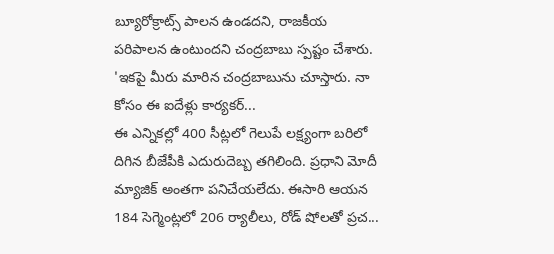బ్యూరోక్రాట్స్ పాలన ఉండదని, రాజకీయ పరిపాలన ఉంటుందని చంద్రబాబు స్పష్టం చేశారు. 'ఇకపై మీరు మారిన చంద్రబాబును చూస్తారు. నా కోసం ఈ ఐదేళ్లు కార్యకర్...
ఈ ఎన్నికల్లో 400 సీట్లలో గెలుపే లక్ష్యంగా బరిలో దిగిన బీజేపీకి ఎదురుదెబ్బ తగిలింది. ప్రధాని మోదీ మ్యాజిక్ అంతగా పనిచేయలేదు. ఈసారి ఆయన 184 సెగ్మెంట్లలో 206 ర్యాలీలు, రోడ్ షోలతో ప్రచ...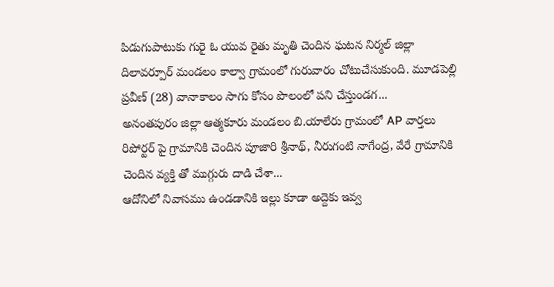పిడుగుపాటుకు గురై ఓ యువ రైతు మృతి చెందిన ఘటన నిర్మల్ జిల్లా దిలావర్పూర్ మండలం కాల్వా గ్రామంలో గురువారం చోటుచేసుకుంది. మూడపెల్లి ప్రవీణ్ (28) వానాకాలం సాగు కోసం పొలంలో పని చేస్తుండగ...
అనంతపురం జిల్లా ఆత్మకూరు మండలం బి.యాలేరు గ్రామంలో AP వార్తలు రిపోర్టర్ పై గ్రామానికి చెందిన పూజారి శ్రీనాథ్, నీరుగంటి నాగేంద్ర, వేరే గ్రామానికి చెందిన వ్యక్తి తో ముగ్గురు దాడి చేశా...
ఆదోనిలో నివాసము ఉండడానికి ఇల్లు కూడా అద్దెకు ఇవ్వ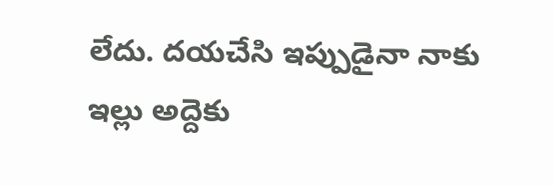లేదు. దయచేసి ఇప్పుడైనా నాకు ఇల్లు అద్దెకు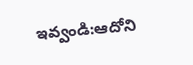ఇవ్వండి:ఆదోని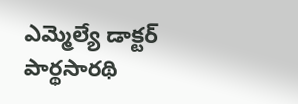ఎమ్మెల్యే డాక్టర్ పార్థసారథి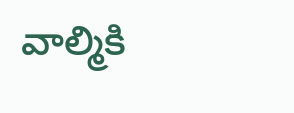వాల్మికి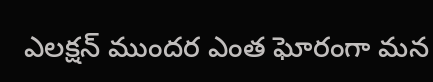ఎలక్షన్ ముందర ఎంత ఘోరంగా మన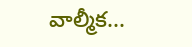వాల్మీక...